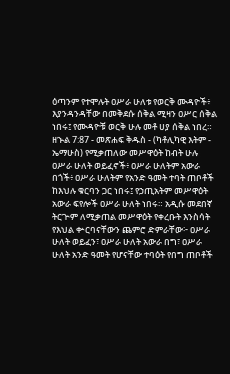ዕጣንም የተሞሉት ዐሥራ ሁለቱ የወርቅ ሙዳዮች፥ እያንዳንዳቸው በመቅደሱ ሰቅል ሚዛን ዐሥር ሰቅል ነበሩ፤ የሙዳዮቹ ወርቅ ሁሉ መቶ ሀያ ሰቅል ነበረ።
ዘኍል 7:87 - መጽሐፍ ቅዱስ - (ካቶሊካዊ እትም - ኤማሁስ) የሚቃጠለው መሥዋዕት ከብት ሁሉ ዐሥራ ሁለት ወይፈኖች፥ ዐሥራ ሁለትም አውራ በጎች፥ ዐሥራ ሁለትም የአንድ ዓመት ተባት ጠቦቶች ከእህሉ ቁርባን ጋር ነበሩ፤ የኃጢአትም መሥዋዕት አውራ ፍየሎች ዐሥራ ሁለት ነበሩ። አዲሱ መደበኛ ትርጒም ለሚቃጠል መሥዋዕት የቀረቡት እንስሳት የእህል ቍርባናቸውን ጨምሮ ድምራቸው፦ ዐሥራ ሁለት ወይፈን፣ ዐሥራ ሁለት አውራ በግ፣ ዐሥራ ሁለት አንድ ዓመት የሆናቸው ተባዕት የበግ ጠቦቶች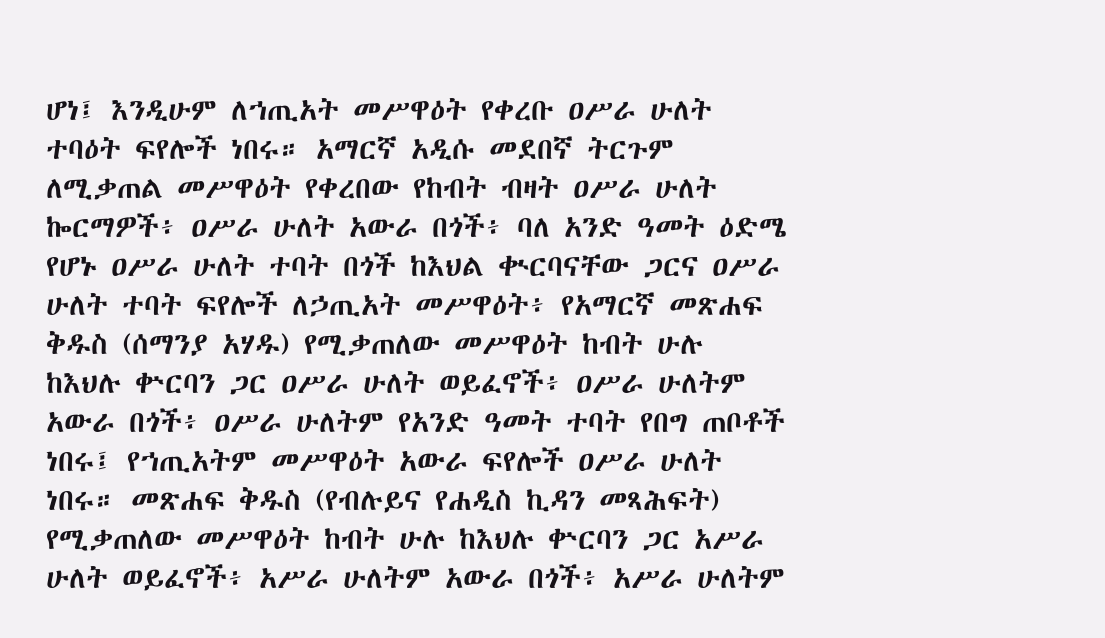ሆነ፤ እንዲሁም ለኀጢአት መሥዋዕት የቀረቡ ዐሥራ ሁለት ተባዕት ፍየሎች ነበሩ። አማርኛ አዲሱ መደበኛ ትርጉም ለሚቃጠል መሥዋዕት የቀረበው የከብት ብዛት ዐሥራ ሁለት ኰርማዎች፥ ዐሥራ ሁለት አውራ በጎች፥ ባለ አንድ ዓመት ዕድሜ የሆኑ ዐሥራ ሁለት ተባት በጎች ከእህል ቊርባናቸው ጋርና ዐሥራ ሁለት ተባት ፍየሎች ለኃጢአት መሥዋዕት፥ የአማርኛ መጽሐፍ ቅዱስ (ሰማንያ አሃዱ) የሚቃጠለው መሥዋዕት ከብት ሁሉ ከእህሉ ቍርባን ጋር ዐሥራ ሁለት ወይፈኖች፥ ዐሥራ ሁለትም አውራ በጎች፥ ዐሥራ ሁለትም የአንድ ዓመት ተባት የበግ ጠቦቶች ነበሩ፤ የኀጢአትም መሥዋዕት አውራ ፍየሎች ዐሥራ ሁለት ነበሩ። መጽሐፍ ቅዱስ (የብሉይና የሐዲስ ኪዳን መጻሕፍት) የሚቃጠለው መሥዋዕት ከብት ሁሉ ከእህሉ ቍርባን ጋር አሥራ ሁለት ወይፈኖች፥ አሥራ ሁለትም አውራ በጎች፥ አሥራ ሁለትም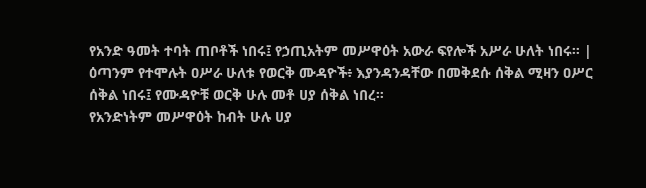የአንድ ዓመት ተባት ጠቦቶች ነበሩ፤ የኃጢአትም መሥዋዕት አውራ ፍየሎች አሥራ ሁለት ነበሩ። |
ዕጣንም የተሞሉት ዐሥራ ሁለቱ የወርቅ ሙዳዮች፥ እያንዳንዳቸው በመቅደሱ ሰቅል ሚዛን ዐሥር ሰቅል ነበሩ፤ የሙዳዮቹ ወርቅ ሁሉ መቶ ሀያ ሰቅል ነበረ።
የአንድነትም መሥዋዕት ከብት ሁሉ ሀያ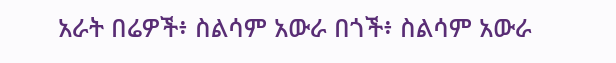አራት በሬዎች፥ ስልሳም አውራ በጎች፥ ስልሳም አውራ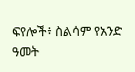ፍየሎች፥ ስልሳም የአንድ ዓመት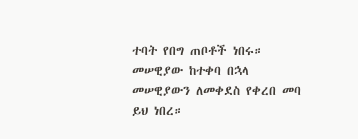ተባት የበግ ጠቦቶች ነበሩ። መሠዊያው ከተቀባ በኋላ መሠዊያውን ለመቀደስ የቀረበ መባ ይህ ነበረ።